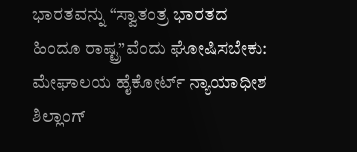ಭಾರತವನ್ನು “ಸ್ವಾತಂತ್ರ ಭಾರತದ ಹಿಂದೂ ರಾಷ್ಟ್ರ”ವೆಂದು ಘೋಷಿಸಬೇಕು: ಮೇಘಾಲಯ ಹೈಕೋರ್ಟ್ ನ್ಯಾಯಾಧೀಶ
ಶಿಲ್ಲಾಂಗ್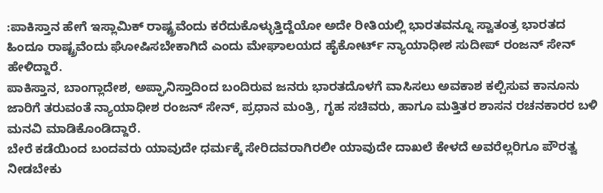:ಪಾಕಿಸ್ತಾನ ಹೇಗೆ ಇಸ್ಲಾಮಿಕ್ ರಾಷ್ಟ್ರವೆಂದು ಕರೆದುಕೊಳ್ಳುತ್ತಿದ್ದೆಯೋ ಅದೇ ರೀತಿಯಲ್ಲಿ ಭಾರತವನ್ನೂ ಸ್ವಾತಂತ್ರ ಭಾರತದ ಹಿಂದೂ ರಾಷ್ಟ್ರವೆಂದು ಘೋಷಿಸಬೇಕಾಗಿದೆ ಎಂದು ಮೇಘಾಲಯದ ಹೈಕೋರ್ಟ್ ನ್ಯಾಯಾಧೀಶ ಸುದೀಪ್ ರಂಜನ್ ಸೇನ್ ಹೇಳಿದ್ದಾರೆ.
ಪಾಕಿಸ್ತಾನ, ಬಾಂಗ್ಲಾದೇಶ, ಅಪ್ಘಾನಿಸ್ತಾದಿಂದ ಬಂದಿರುವ ಜನರು ಭಾರತದೊಳಗೆ ವಾಸಿಸಲು ಅವಕಾಶ ಕಲ್ಪಿಸುವ ಕಾನೂನು ಜಾರಿಗೆ ತರುವಂತೆ ನ್ಯಾಯಾಧೀಶ ರಂಜನ್ ಸೇನ್, ಪ್ರಧಾನ ಮಂತ್ರಿ, ಗೃಹ ಸಚಿವರು, ಹಾಗೂ ಮತ್ತಿತರ ಶಾಸನ ರಚನಕಾರರ ಬಳಿ ಮನವಿ ಮಾಡಿಕೊಂಡಿದ್ದಾರೆ.
ಬೇರೆ ಕಡೆಯಿಂದ ಬಂದವರು ಯಾವುದೇ ಧರ್ಮಕ್ಕೆ ಸೇರಿದವರಾಗಿರಲೀ ಯಾವುದೇ ದಾಖಲೆ ಕೇಳದೆ ಅವರೆಲ್ಲರಿಗೂ ಪೌರತ್ವ ನೀಡಬೇಕು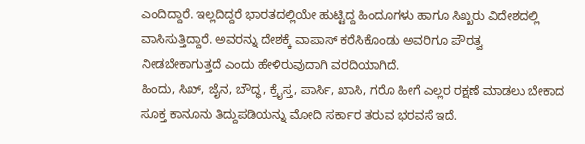ಎಂದಿದ್ದಾರೆ. ಇಲ್ಲದಿದ್ದರೆ ಭಾರತದಲ್ಲಿಯೇ ಹುಟ್ಟಿದ್ದ ಹಿಂದೂಗಳು ಹಾಗೂ ಸಿಖ್ಖರು ವಿದೇಶದಲ್ಲಿ ವಾಸಿಸುತ್ತಿದ್ದಾರೆ. ಅವರನ್ನು ದೇಶಕ್ಕೆ ವಾಪಾಸ್ ಕರೆಸಿಕೊಂಡು ಅವರಿಗೂ ಪೌರತ್ವ ನೀಡಬೇಕಾಗುತ್ತದೆ ಎಂದು ಹೇಳಿರುವುದಾಗಿ ವರದಿಯಾಗಿದೆ.
ಹಿಂದು, ಸಿಖ್, ಜೈನ, ಬೌದ್ಧ, ಕ್ರೈಸ್ತ, ಪಾರ್ಸಿ, ಖಾಸಿ, ಗರೊ ಹೀಗೆ ಎಲ್ಲರ ರಕ್ಷಣೆ ಮಾಡಲು ಬೇಕಾದ ಸೂಕ್ತ ಕಾನೂನು ತಿದ್ದುಪಡಿಯನ್ನು ಮೋದಿ ಸರ್ಕಾರ ತರುವ ಭರವಸೆ ಇದೆ.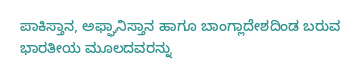ಪಾಕಿಸ್ತಾನ, ಅಫ್ಘಾನಿಸ್ತಾನ ಹಾಗೂ ಬಾಂಗ್ಲಾದೇಶದಿಂಡ ಬರುವ ಭಾರತೀಯ ಮೂಲದವರನ್ನು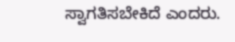ಸ್ವಾಗತಿಸಬೇಕಿದೆ ಎಂದರು.